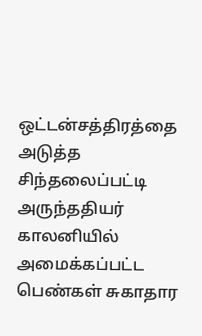ஒட்டன்சத்திரத்தை அடுத்த சிந்தலைப்பட்டி அருந்ததியர் காலனியில் அமைக்கப்பட்ட பெண்கள் சுகாதார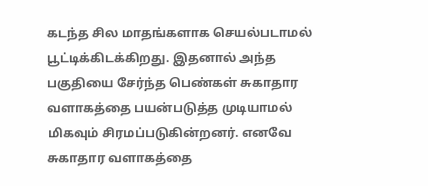கடந்த சில மாதங்களாக செயல்படாமல் பூட்டிக்கிடக்கிறது. இதனால் அந்த பகுதியை சேர்ந்த பெண்கள் சுகாதார வளாகத்தை பயன்படுத்த முடியாமல் மிகவும் சிரமப்படுகின்றனர். எனவே சுகாதார வளாகத்தை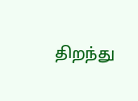திறந்து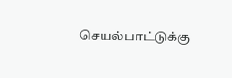செயல்பாட்டுக்கு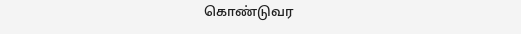கொண்டுவர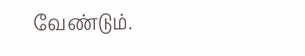வேண்டும்.